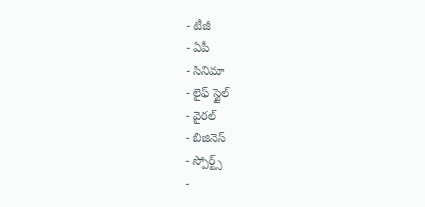- టీజీ
- ఏపీ
- సినిమా
- లైఫ్ స్టైల్
- వైరల్
- బిజినెస్
- స్పోర్ట్స్
-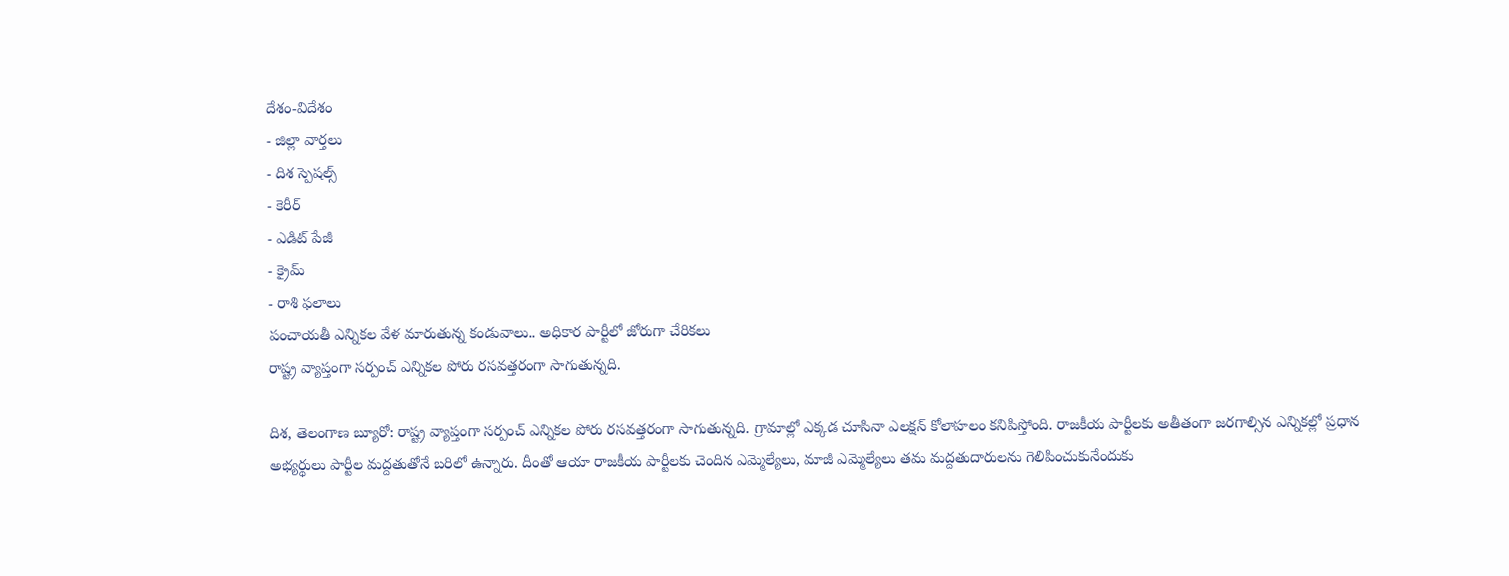దేశం-విదేశం
- జిల్లా వార్తలు
- దిశ స్పెషల్స్
- కెరీర్
- ఎడిట్ పేజీ
- క్రైమ్
- రాశి ఫలాలు
పంచాయతీ ఎన్నికల వేళ మారుతున్న కండువాలు.. అధికార పార్టీలో జోరుగా చేరికలు
రాష్ట్ర వ్యాప్తంగా సర్పంచ్ ఎన్నికల పోరు రసవత్తరంగా సాగుతున్నది.

దిశ, తెలంగాణ బ్యూరో: రాష్ట్ర వ్యాప్తంగా సర్పంచ్ ఎన్నికల పోరు రసవత్తరంగా సాగుతున్నది. గ్రామాల్లో ఎక్కడ చూసినా ఎలక్షన్ కోలాహలం కనిపిస్తోంది. రాజకీయ పార్టీలకు అతీతంగా జరగాల్సిన ఎన్నికల్లో ప్రధాన అభ్యర్థులు పార్టీల మద్దతుతోనే బరిలో ఉన్నారు. దీంతో ఆయా రాజకీయ పార్టీలకు చెందిన ఎమ్మెల్యేలు, మాజీ ఎమ్మెల్యేలు తమ మద్దతుదారులను గెలిపించుకునేందుకు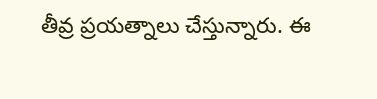తీవ్ర ప్రయత్నాలు చేస్తున్నారు. ఈ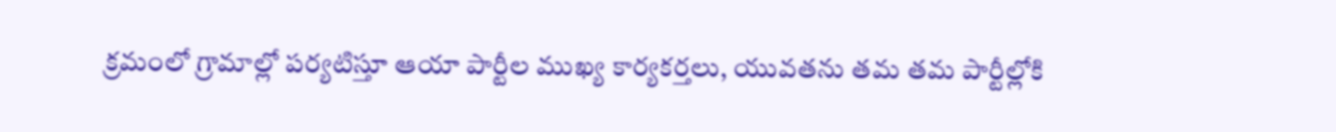క్రమంలో గ్రామాల్లో పర్యటిస్తూ ఆయా పార్టీల ముఖ్య కార్యకర్తలు, యువతను తమ తమ పార్టీల్లోకి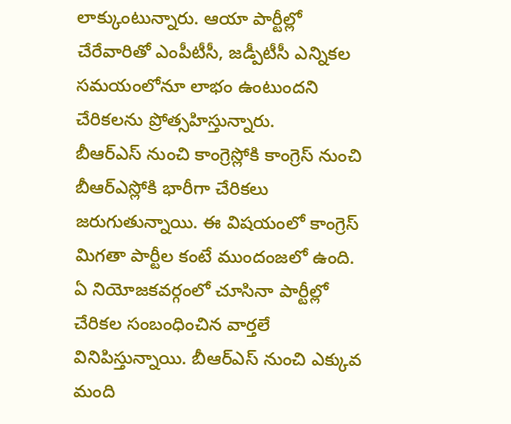లాక్కుంటున్నారు. ఆయా పార్టీల్లో చేరేవారితో ఎంపీటీసీ, జడ్పీటీసీ ఎన్నికల సమయంలోనూ లాభం ఉంటుందని చేరికలను ప్రోత్సహిస్తున్నారు.
బీఆర్ఎస్ నుంచి కాంగ్రెస్లోకి కాంగ్రెస్ నుంచి బీఆర్ఎస్లోకి భారీగా చేరికలు జరుగుతున్నాయి. ఈ విషయంలో కాంగ్రెస్ మిగతా పార్టీల కంటే ముందంజలో ఉంది. ఏ నియోజకవర్గంలో చూసినా పార్టీల్లో చేరికల సంబంధించిన వార్తలే వినిపిస్తున్నాయి. బీఆర్ఎస్ నుంచి ఎక్కువ మంది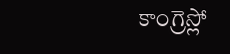కాంగ్రెస్లో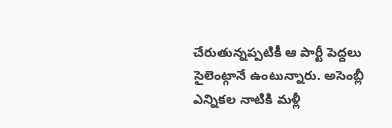చేరుతున్నప్పటికీ ఆ పార్టీ పెద్దలు సైలెంట్గానే ఉంటున్నారు. అసెంబ్లీ ఎన్నికల నాటికి మళ్లీ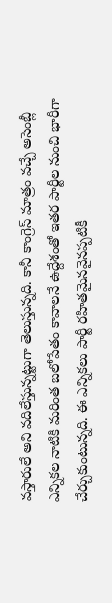వస్తారులే అని వదిలేస్తున్నట్టుగా తెలుస్తున్నది. కానీ కాంగ్రెస్ మాత్రం వచ్చే అసెంబ్లీ ఎన్నికల నాటికి మరింత బలోపేతం కావాలనే ఉద్దేశంతో ఇతర పార్టీల నుంచి భారీగా చేర్చుకుంటున్నది. ఈ ఎన్నికలు పార్టీ రహితమైనవైనప్పటికీ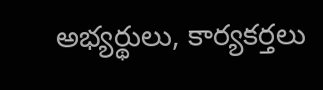అభ్యర్థులు, కార్యకర్తలు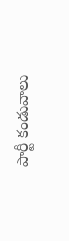పార్టీ కండువాలు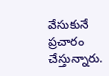వేసుకునే ప్రచారం చేస్తున్నారు.